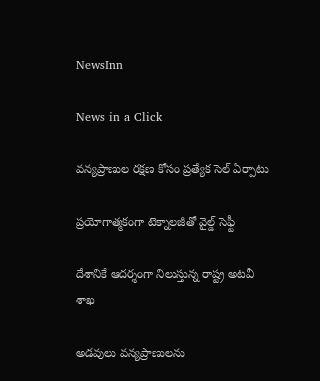NewsInn

News in a Click

వ‌న్య‌ప్రాణుల రక్ష‌ణ కోసం ప్ర‌త్యేక సెల్ ఏర్పాటు

ప్ర‌యోగాత్మ‌కంగా టెక్నాలజీతో వైల్డ్ సెఫ్టీ

దేశానికే ఆద‌ర్శంగా నిలుస్తున్న రాష్ట్ర‌ అట‌వీ శాఖ

అడ‌వులు వ‌న్య‌ప్రాణుల‌ను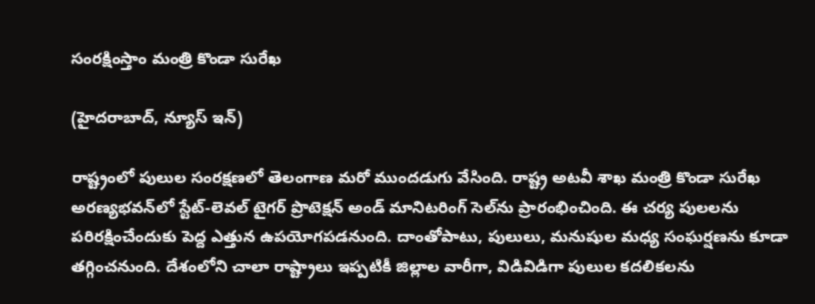సంర‌క్షింస్తాం మంత్రి కొండా సురేఖ

(హైద‌రాబాద్, న్యూస్ ఇన్)

రాష్ట్రంలో పులుల సంరక్షణలో తెలంగాణ మరో ముందడుగు వేసింది. రాష్ట్ర అట‌వీ శాఖ మంత్రి కొండా సురేఖ అర‌ణ్యభవన్‌లో స్టేట్‌-లెవల్ టైగర్ ప్రొటెక్షన్ అండ్ మానిటరింగ్ సెల్‌ను ప్రారంభించింది. ఈ చ‌ర్య పుల‌ల‌ను ప‌రిర‌క్షించేందుకు పెద్ద ఎత్తున ఉప‌యోగ‌ప‌డ‌నుంది. దాంతోపాటు, పులులు, మ‌నుషుల మ‌ధ్య సంఘ‌ర్ష‌ణ‌ను కూడా త‌గ్గించ‌నుంది. దేశంలోని చాలా రాష్ట్రాలు ఇప్పటికీ జిల్లాల వారీగా, విడివిడిగా పులుల కదలికలను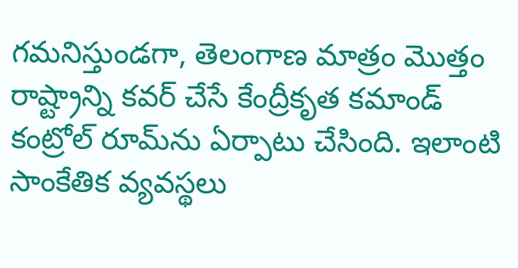గమనిస్తుండగా, తెలంగాణ మాత్రం మొత్తం రాష్ట్రాన్ని కవర్ చేసే కేంద్రీకృత కమాండ్ కంట్రోల్ రూమ్‌ను ఏర్పాటు చేసింది. ఇలాంటి సాంకేతిక వ్యవస్థలు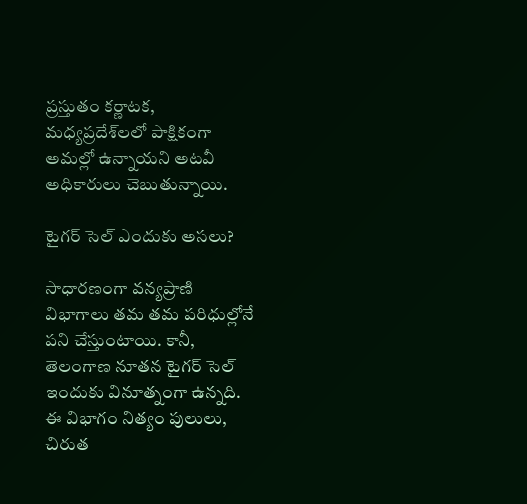ప్రస్తుతం కర్ణాటక, మధ్యప్రదేశ్‌లలో పాక్షికంగా అమల్లో ఉన్నాయని అట‌వీ అధికారులు చెబుతున్నాయి.

టైగ‌ర్ సెల్ ఎందుకు అస‌లు?

సాధారణంగా వన్యప్రాణి విభాగాలు తమ తమ పరిధుల్లోనే ప‌ని చేస్తుంటాయి. కానీ, తెలంగాణ నూతన టైగర్ సెల్ ఇందుకు వినూత్నంగా ఉన్న‌ది. ఈ విభాగం నిత్యం పులులు, చిరుత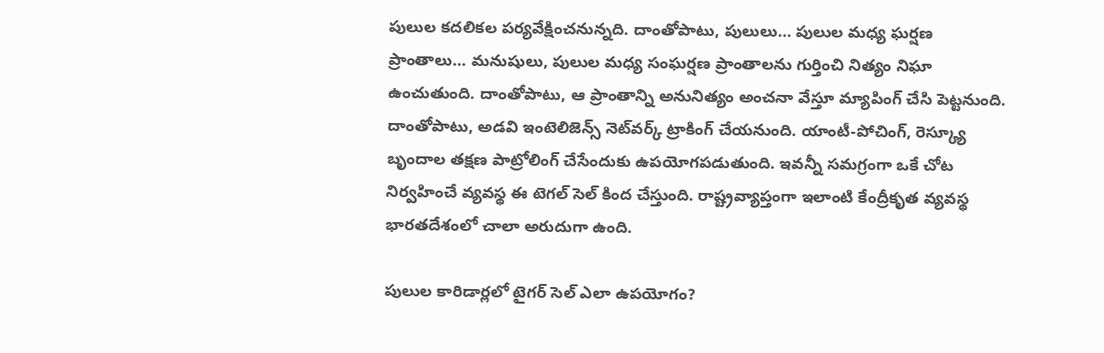పులుల కదలికల పర్యవేక్షించ‌నున్న‌ది. దాంతోపాటు, పులులు… పులుల మ‌ధ్య ఘర్షణ ప్రాంతాలు… మ‌నుషులు, పులుల మ‌ధ్య సంఘ‌ర్ష‌ణ ప్రాంతాల‌ను గుర్తించి నిత్యం నిఘా ఉంచుతుంది. దాంతోపాటు, ఆ ప్రాంతాన్ని అనునిత్యం అంచనా వేస్తూ మ్యాపింగ్ చేసి పెట్ట‌నుంది. దాంతోపాటు, అడవి ఇంటెలిజెన్స్ నెట్‌వర్క్ ట్రాకింగ్ చేయ‌నుంది. యాంటీ-పోచింగ్, రెస్క్యూ బృందాల తక్షణ పాట్రోలింగ్ చేసేందుకు ఉప‌యోగ‌ప‌డుతుంది. ఇవ‌న్నీ స‌మ‌గ్రంగా ఒకే చోట నిర్వహించే వ్య‌వ‌స్థ ఈ టెగ‌ల్ సెల్ కింద చేస్తుంది. రాష్ట్రవ్యాప్తంగా ఇలాంటి కేంద్రీకృత వ్యవస్థ భారతదేశంలో చాలా అరుదుగా ఉంది.

పులుల‌ కారిడార్లలో టైగ‌ర్ సెల్ ఎలా ఉప‌యోగం?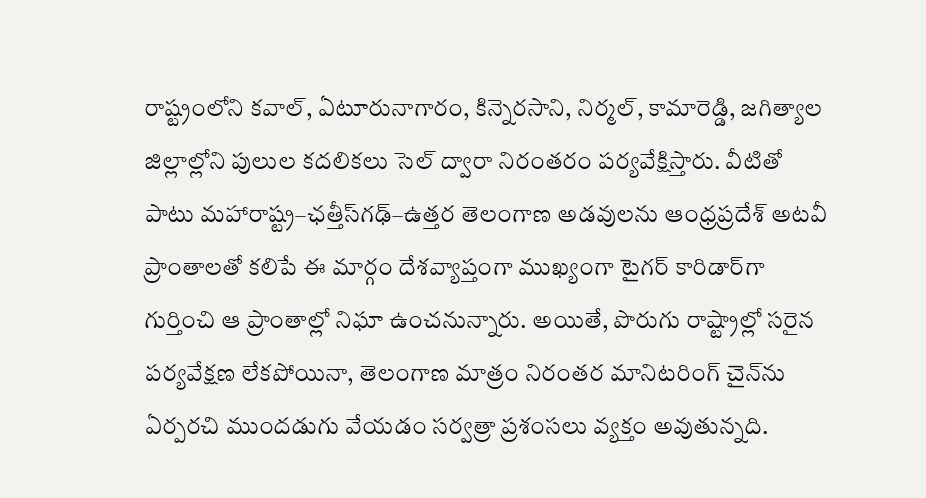రాష్ట్రంలోని కవాల్, ఏటూరునాగారం, కిన్నెరసాని, నిర్మల్, కామారెడ్డి, జగిత్యాల జిల్లాల్లోని పులుల కదలికలు సెల్ ద్వారా నిరంతరం పర్యవేక్షిస్తారు. వీటితో పాటు మహారాష్ట్ర–ఛత్తీస్‌గఢ్–ఉత్తర తెలంగాణ అడవులను ఆంధ్రప్రదేశ్ అటవీ ప్రాంతాలతో కలిపే ఈ మార్గం దేశవ్యాప్తంగా ముఖ్యంగా టైగ‌ర్ కారిడార్‌గా గుర్తించి ఆ ప్రాంతాల్లో నిఘా ఉంచ‌నున్నారు. అయితే, పొరుగు రాష్ట్రాల్లో సరైన పర్యవేక్షణ లేకపోయినా, తెలంగాణ మాత్రం నిరంతర మానిటరింగ్ చైన్‌ను ఏర్పరచి ముందడుగు వేయ‌డం స‌ర్వ‌త్రా ప్ర‌శంసలు వ్య‌క్తం అవుతున్న‌ది.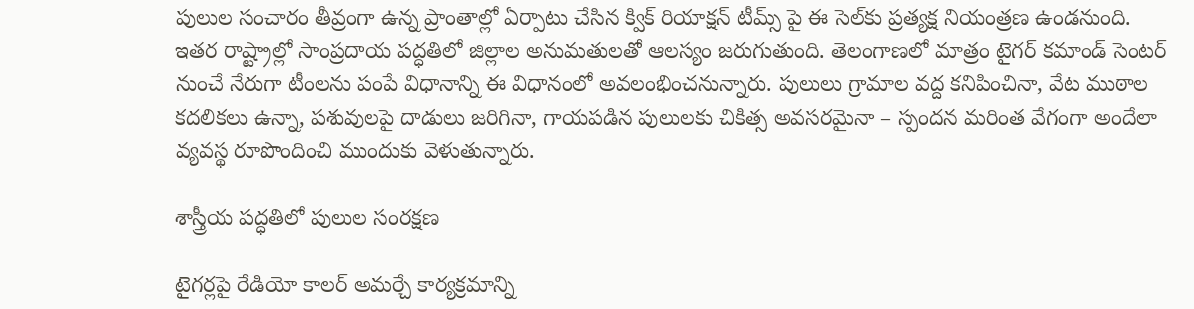పులుల సంచారం తీవ్రంగా ఉన్న ప్రాంతాల్లో ఏర్పాటు చేసిన క్విక్ రియాక్షన్ టీమ్స్ పై ఈ సెల్‌కు ప్రత్యక్ష నియంత్రణ ఉండ‌నుంది. ఇత‌ర రాష్ట్రాల్లో సాంప్రదాయ పద్ధతిలో జిల్లాల అనుమతులతో ఆలస్యం జ‌రుగుతుంది. తెలంగాణలో మాత్రం టైగ‌ర్ కమాండ్ సెంటర్ నుంచే నేరుగా టీంల‌ను పంపే విధానాన్ని ఈ విధానంలో అవ‌లంభించనున్నారు. పులులు గ్రామాల వద్ద కనిపించినా, వేట ముఠాల కదలికలు ఉన్నా, పశువులపై దాడులు జరిగినా, గాయపడిన పులులకు చికిత్స అవసరమైనా – స్పందన మరింత వేగంగా అందేలా వ్యవస్థ రూపొందించి ముందుకు వెళుతున్నారు.

శాస్త్రీయ ప‌ద్ధ‌తిలో పులుల సంరక్షణ

టైగర్లపై రేడియో కాలర్ అమర్చే కార్యక్రమాన్ని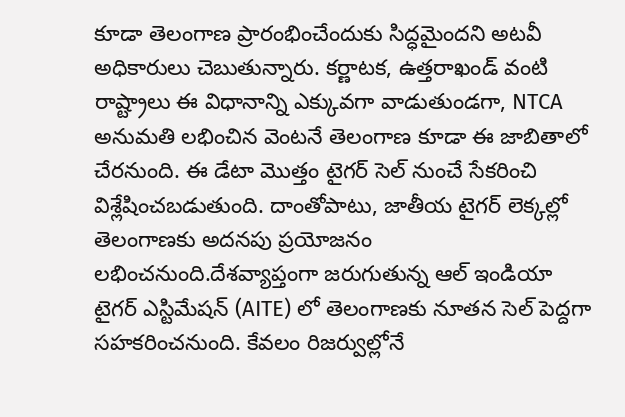కూడా తెలంగాణ ప్రారంభించేందుకు సిద్ధమైంద‌ని అట‌వీ అధికారులు చెబుతున్నారు. కర్ణాటక, ఉత్తరాఖండ్ వంటి రాష్ట్రాలు ఈ విధానాన్ని ఎక్కువగా వాడుతుండగా, NTCA అనుమతి లభించిన వెంటనే తెలంగాణ కూడా ఈ జాబితాలో చేరనుంది. ఈ డేటా మొత్తం టైగర్ సెల్ నుంచే సేకరించి విశ్లేషించబడుతుంది. దాంతోపాటు, జాతీయ టైగర్ లెక్కల్లో తెలంగాణకు అదనపు ప్రయోజనం ల‌భించ‌నుంది.దేశవ్యాప్తంగా జరుగుతున్న ఆల్ ఇండియా టైగర్ ఎస్టిమేషన్ (AITE) లో తెలంగాణకు నూతన సెల్ పెద్దగా సహకరించనుంది. కేవలం రిజర్వుల్లోనే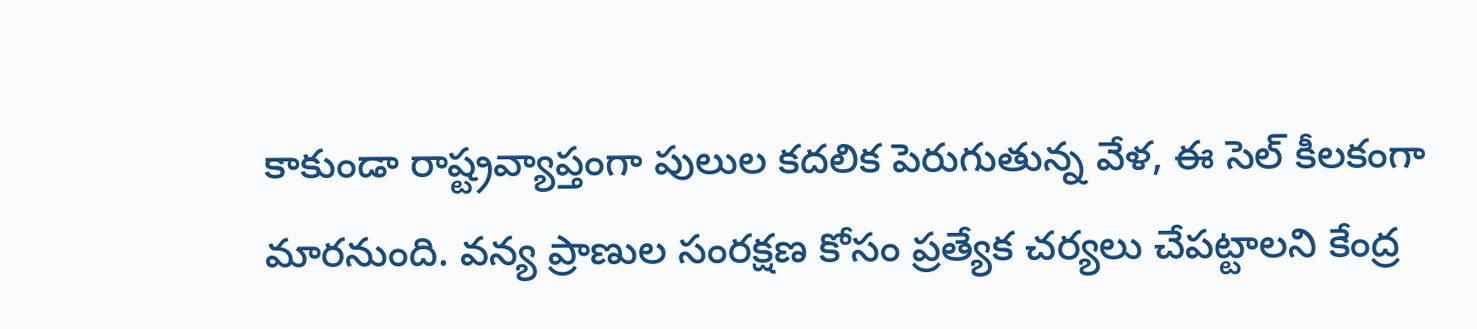కాకుండా రాష్ట్రవ్యాప్తంగా పులుల కదలిక పెరుగుతున్న వేళ, ఈ సెల్ కీల‌కంగా మార‌నుంది. వన్య ప్రాణుల సంరక్షణ కోసం ప్రత్యేక చర్యలు చేపట్టాలని కేంద్ర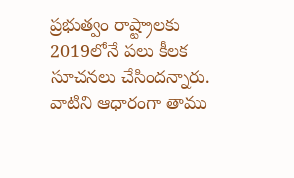ప్రభుత్వం రాష్ట్రాలకు 2019లోనే పలు కీలక సూచనలు చేసింద‌న్నారు. వాటిని ఆధారంగా తాము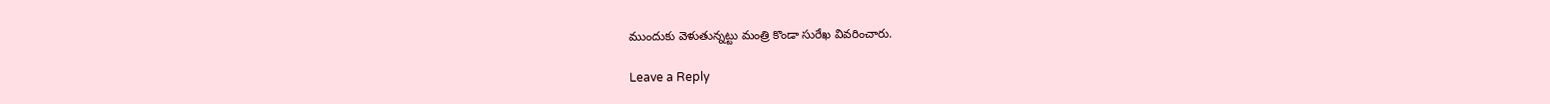ముందుకు వెళుతున్న‌ట్టు మంత్రి కొండా సురేఖ వివ‌రించారు.

Leave a Reply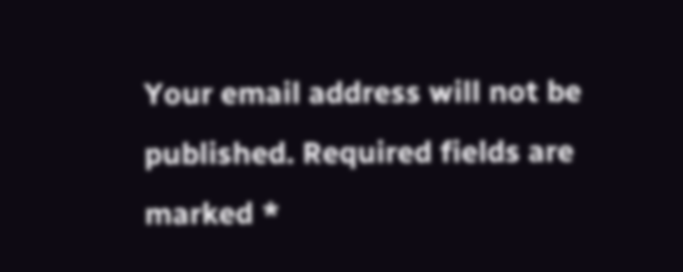Your email address will not be published. Required fields are marked *